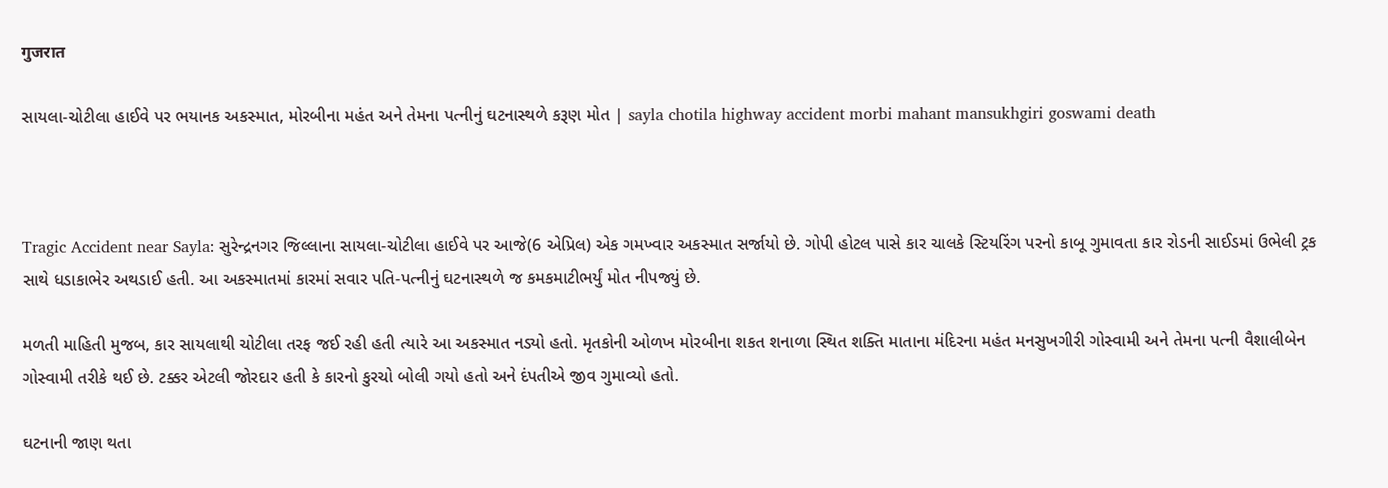गुजरात

સાયલા-ચોટીલા હાઈવે પર ભયાનક અકસ્માત, મોરબીના મહંત અને તેમના પત્નીનું ઘટનાસ્થળે કરૂણ મોત | sayla chotila highway accident morbi mahant mansukhgiri goswami death



Tragic Accident near Sayla: સુરેન્દ્રનગર જિલ્લાના સાયલા-ચોટીલા હાઈવે પર આજે(6 એપ્રિલ) એક ગમખ્વાર અકસ્માત સર્જાયો છે. ગોપી હોટલ પાસે કાર ચાલકે સ્ટિયરિંગ પરનો કાબૂ ગુમાવતા કાર રોડની સાઈડમાં ઉભેલી ટ્રક સાથે ધડાકાભેર અથડાઈ હતી. આ અકસ્માતમાં કારમાં સવાર પતિ-પત્નીનું ઘટનાસ્થળે જ કમકમાટીભર્યું મોત નીપજ્યું છે.

મળતી માહિતી મુજબ, કાર સાયલાથી ચોટીલા તરફ જઈ રહી હતી ત્યારે આ અકસ્માત નડ્યો હતો. મૃતકોની ઓળખ મોરબીના શકત શનાળા સ્થિત શક્તિ માતાના મંદિરના મહંત મનસુખગીરી ગોસ્વામી અને તેમના પત્ની વૈશાલીબેન ગોસ્વામી તરીકે થઈ છે. ટક્કર એટલી જોરદાર હતી કે કારનો કુરચો બોલી ગયો હતો અને દંપતીએ જીવ ગુમાવ્યો હતો.

ઘટનાની જાણ થતા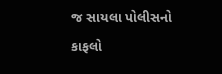જ સાયલા પોલીસનો કાફલો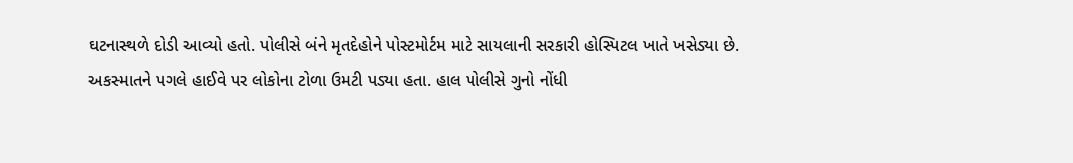ઘટનાસ્થળે દોડી આવ્યો હતો. પોલીસે બંને મૃતદેહોને પોસ્ટમોર્ટમ માટે સાયલાની સરકારી હોસ્પિટલ ખાતે ખસેડ્યા છે. અકસ્માતને પગલે હાઈવે પર લોકોના ટોળા ઉમટી પડ્યા હતા. હાલ પોલીસે ગુનો નોંધી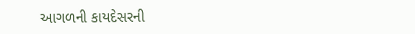આગળની કાયદેસરની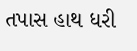તપાસ હાથ ધરી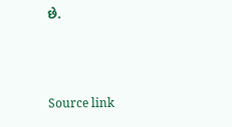છે.



Source link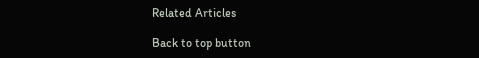Related Articles

Back to top button